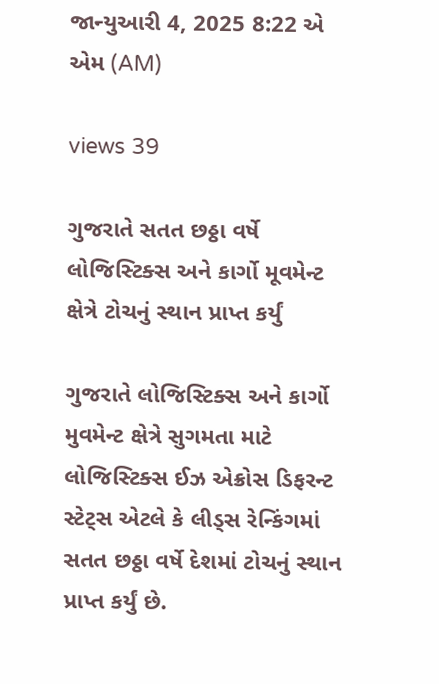જાન્યુઆરી 4, 2025 8:22 એ એમ (AM)

views 39

ગુજરાતે સતત છઠ્ઠા વર્ષે લોજિસ્ટિક્સ અને કાર્ગો મૂવમેન્ટ ક્ષેત્રે ટોચનું સ્થાન પ્રાપ્ત કર્યું

ગુજરાતે લોજિસ્ટિક્સ અને કાર્ગો મુવમેન્ટ ક્ષેત્રે સુગમતા માટે લોજિસ્ટિક્સ ઈઝ એક્રોસ ડિફરન્ટ સ્ટેટ્સ એટલે કે લીડ્સ રેન્કિંગમાં સતત છઠ્ઠા વર્ષે દેશમાં ટોચનું સ્થાન પ્રાપ્ત કર્યું છે.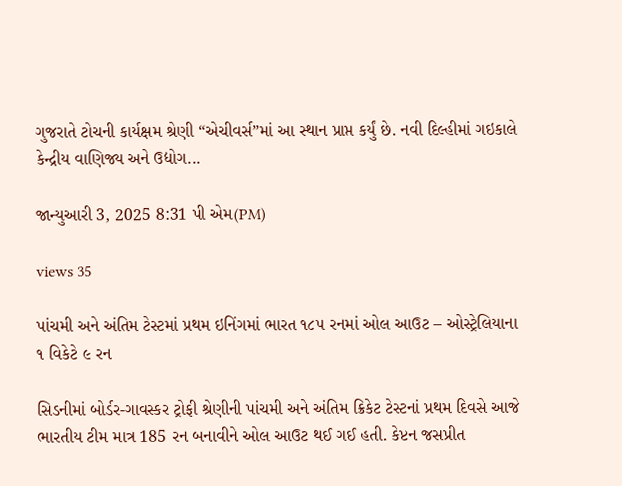ગુજરાતે ટોચની કાર્યક્ષમ શ્રેણી “એચીવર્સ”માં આ સ્થાન પ્રાપ્ત કર્યું છે. નવી દિલ્હીમાં ગઇકાલે કેન્દ્રીય વાણિજ્ય અને ઉદ્યોગ...

જાન્યુઆરી 3, 2025 8:31 પી એમ(PM)

views 35

પાંચમી અને અંતિમ ટેસ્ટમાં પ્રથમ ઇનિંગમાં ભારત ૧૮૫ રનમાં ઓલ આઉટ – ઓસ્ટ્રેલિયાના ૧ વિકેટે ૯ રન

સિડનીમાં બોર્ડર-ગાવસ્કર ટ્રોફી શ્રેણીની પાંચમી અને અંતિમ ક્રિકેટ ટેસ્ટનાં પ્રથમ દિવસે આજે ભારતીય ટીમ માત્ર 185 રન બનાવીને ઓલ આઉટ થઈ ગઈ હતી. કેપ્ટન જસપ્રીત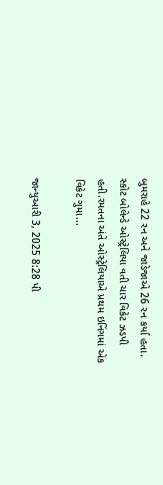બુમરાહે 22 રન અને જાડેજાએ 26 રન કર્યા હતા. સ્કોટ બોલેન્ડે ઓસ્ટ્રેલિયા વતી ચાર વિકેટ ઝડપી હતી.રમતના અંતે ઓસ્ટ્રેલિયાએ પ્રથમ ઇનિંગમાં એક વિકેટ ગુમા...

જાન્યુઆરી 3, 2025 8:28 પી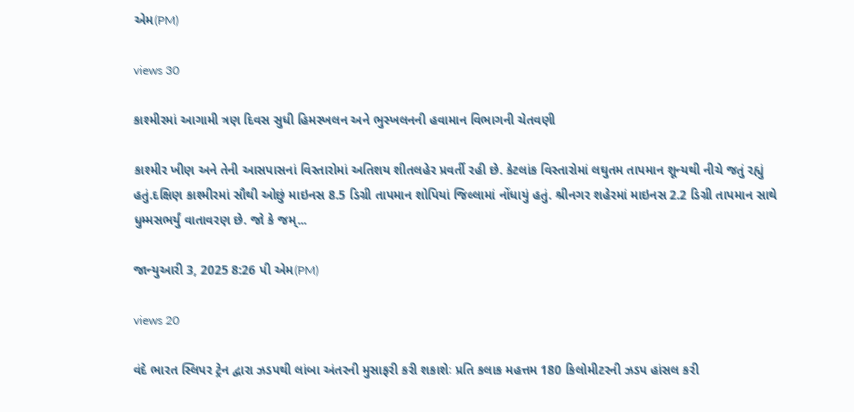એમ(PM)

views 30

કાશ્મીરમાં આગામી ત્રણ દિવસ સુધી હિમસ્ખલન અને ભુસ્ખલનની હવામાન વિભાગની ચેતવણી

કાશ્મીર ખીણ અને તેની આસપાસનાં વિસ્તારોમાં અતિશય શીતલહેર પ્રવર્તી રહી છે. કેટલાંક વિસ્તારોમાં લઘુતમ તાપમાન શૂન્યથી નીચે જતું રહ્યું હતું.દક્ષિણ કાશ્મીરમાં સૌથી ઓછું માઇનસ 8.5 ડિગ્રી તાપમાન શોપિયાં જિલ્લામાં નોંધાયું હતું. શ્રીનગર શહેરમાં માઇનસ 2.2 ડિગ્રી તાપમાન સાથે ધુમ્મસભર્યું વાતાવરણ છે. જો કે જમ્...

જાન્યુઆરી 3, 2025 8:26 પી એમ(PM)

views 20

વંદે ભારત સ્લિપર ટ્રેન દ્વારા ઝડપથી લાંબા અંતરની મુસાફરી કરી શકાશેઃ પ્રતિ કલાક મહત્તમ 180 કિલોમીટરની ઝડપ હાંસલ કરી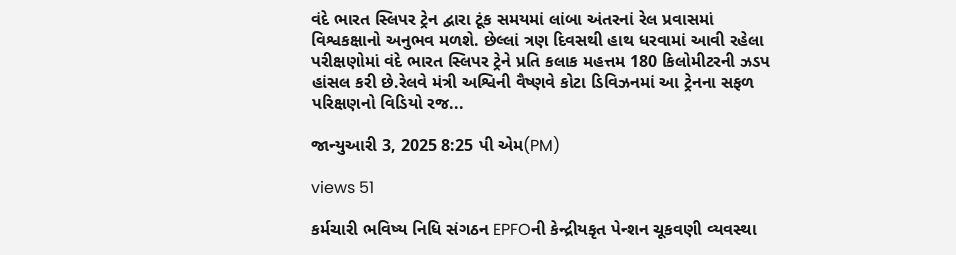વંદે ભારત સ્લિપર ટ્રેન દ્વારા ટૂંક સમયમાં લાંબા અંતરનાં રેલ પ્રવાસમાં વિશ્વકક્ષાનો અનુભવ મળશે. છેલ્લાં ત્રણ દિવસથી હાથ ધરવામાં આવી રહેલા પરીક્ષણોમાં વંદે ભારત સ્લિપર ટ્રેને પ્રતિ કલાક મહત્તમ 180 કિલોમીટરની ઝડપ હાંસલ કરી છે.રેલવે મંત્રી અશ્વિની વૈષ્ણવે કોટા ડિવિઝનમાં આ ટ્રેનના સફળ પરિક્ષણનો વિડિયો રજ...

જાન્યુઆરી 3, 2025 8:25 પી એમ(PM)

views 51

કર્મચારી ભવિષ્ય નિધિ સંગઠન EPFOની કેન્દ્રીયકૃત પેન્શન ચૂકવણી વ્યવસ્થા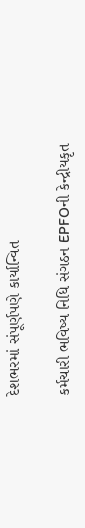દેશભરમાં સંપૂર્ણપણે કાર્યાન્વિત

કર્મચારી ભવિષ્ય નિધિ સંગઠન EPFOની કેન્દ્રીયકૃત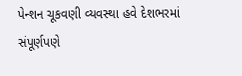પેન્શન ચૂકવણી વ્યવસ્થા હવે દેશભરમાં સંપૂર્ણપણે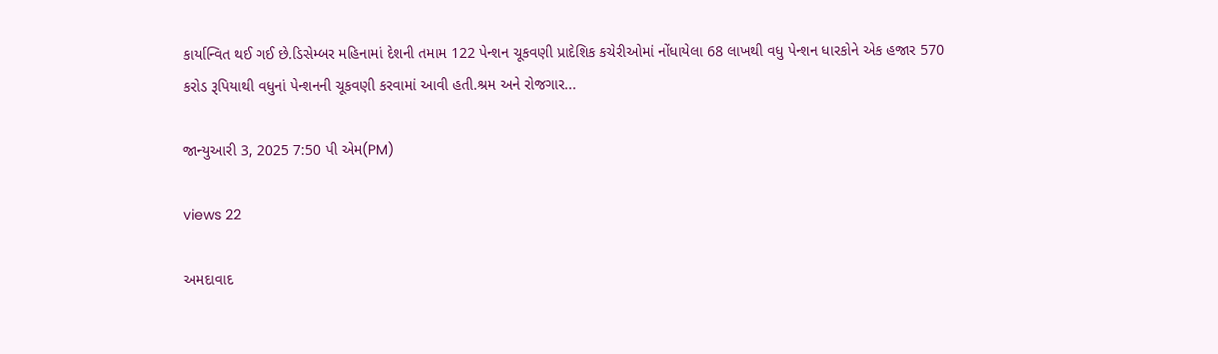કાર્યાન્વિત થઈ ગઈ છે.ડિસેમ્બર મહિનામાં દેશની તમામ 122 પેન્શન ચૂકવણી પ્રાદેશિક કચેરીઓમાં નોંધાયેલા 68 લાખથી વધુ પેન્શન ધારકોને એક હજાર 570 કરોડ રૂપિયાથી વધુનાં પેન્શનની ચૂકવણી કરવામાં આવી હતી.શ્રમ અને રોજગાર...

જાન્યુઆરી 3, 2025 7:50 પી એમ(PM)

views 22

અમદાવાદ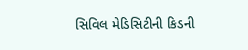સિવિલ મેડિસિટીની કિડની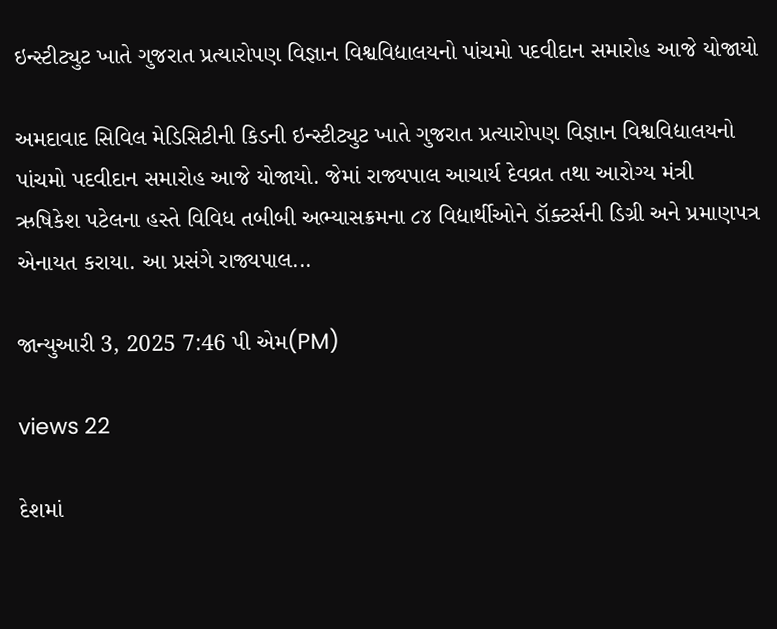ઇન્સ્ટીટ્યુટ ખાતે ગુજરાત પ્રત્યારોપણ વિજ્ઞાન વિશ્વવિદ્યાલયનો પાંચમો પદવીદાન સમારોહ આજે યોજાયો

અમદાવાદ સિવિલ મેડિસિટીની કિડની ઇન્સ્ટીટ્યુટ ખાતે ગુજરાત પ્રત્યારોપણ વિજ્ઞાન વિશ્વવિદ્યાલયનો પાંચમો પદવીદાન સમારોહ આજે યોજાયો. જેમાં રાજ્યપાલ આચાર્ય દેવવ્રત તથા આરોગ્ય મંત્રી ઋષિકેશ પટેલના હસ્તે વિવિધ તબીબી અભ્યાસક્રમના ૮૪ વિદ્યાર્થીઓને ડૉક્ટર્સની ડિગ્રી અને પ્રમાણપત્ર એનાયત કરાયા. આ પ્રસંગે રાજ્યપાલ...

જાન્યુઆરી 3, 2025 7:46 પી એમ(PM)

views 22

દેશમાં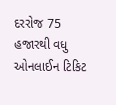દરરોજ 75 હજારથી વધુ ઓનલાઈન ટિકિટ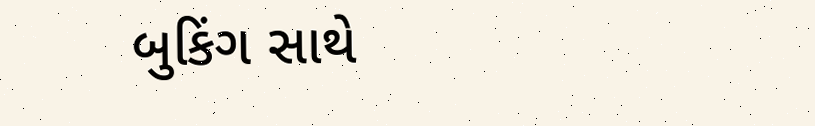બુકિંગ સાથે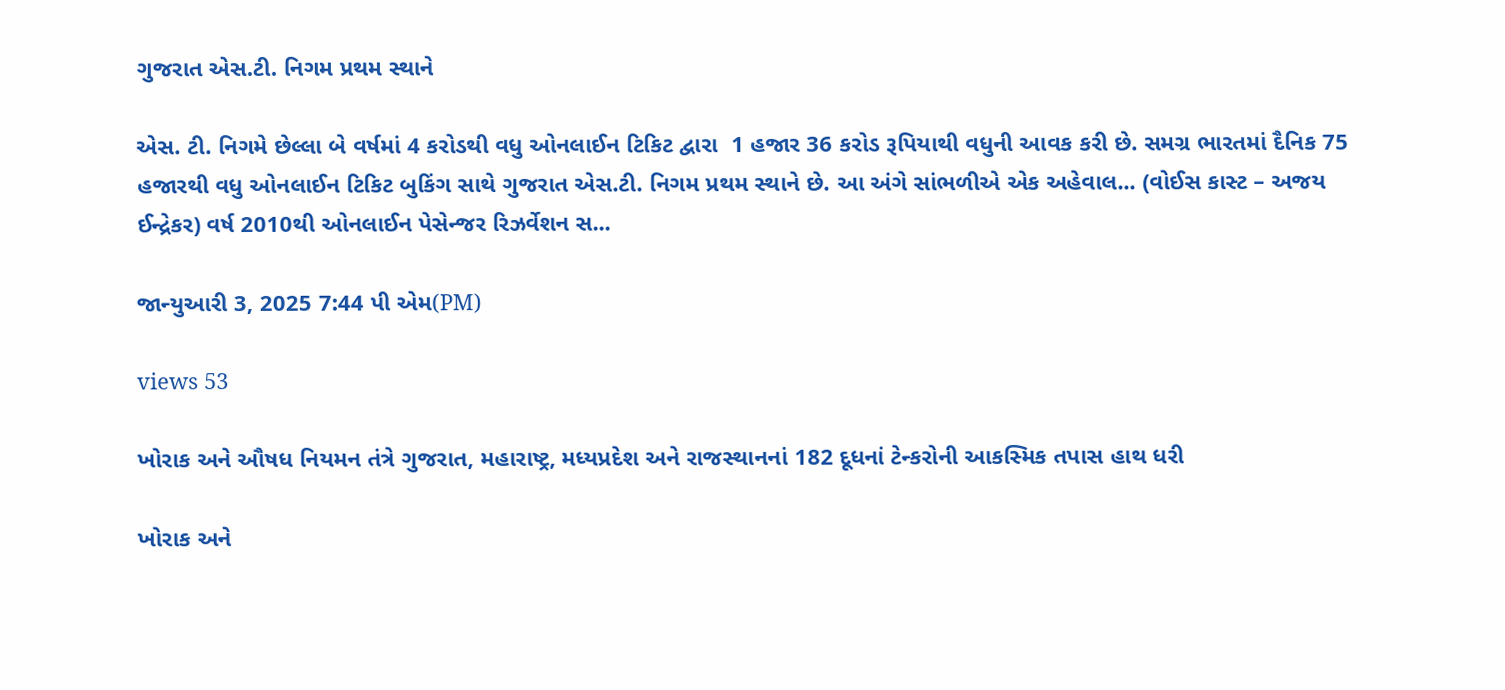ગુજરાત એસ.ટી. નિગમ પ્રથમ સ્થાને

એસ. ટી. નિગમે છેલ્લા બે વર્ષમાં 4 કરોડથી વધુ ઓનલાઈન ટિકિટ દ્વારા  1 હજાર 36 કરોડ રૂપિયાથી વધુની આવક કરી છે. સમગ્ર ભારતમાં દૈનિક 75  હજારથી વધુ ઓનલાઈન ટિકિટ બુકિંગ સાથે ગુજરાત એસ.ટી. નિગમ પ્રથમ સ્થાને છે. આ અંગે સાંભળીએ એક અહેવાલ... (વોઈસ કાસ્ટ – અજય ઈન્દ્રેકર) વર્ષ 2010થી ઓનલાઈન પેસેન્જર રિઝર્વેશન સ...

જાન્યુઆરી 3, 2025 7:44 પી એમ(PM)

views 53

ખોરાક અને ઔષધ નિયમન તંત્રે ગુજરાત, મહારાષ્ટ્ર, મધ્યપ્રદેશ અને રાજસ્થાનનાં 182 દૂધનાં ટેન્કરોની આકસ્મિક તપાસ હાથ ધરી

ખોરાક અને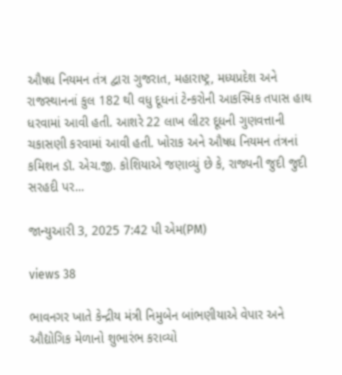ઔષધ નિયમન તંત્ર દ્વારા ગુજરાત, મહારાષ્ટ્ર, મધ્યપ્રદેશ અને રાજસ્થાનનાં કુલ 182 થી વધુ દૂધનાં ટેન્કરોની આકસ્મિક તપાસ હાથ ધરવામાં આવી હતી. આશરે 22 લાખ લીટર દૂધની ગુણવત્તાની ચકાસણી કરવામાં આવી હતી. ખોરાક અને ઔષધ નિયમન તંત્રનાં કમિશન ડૉ. એચ.જી. કોશિયાએ જણાવ્યું છે કે, રાજ્યની જુદી જુદી સરહદી પર...

જાન્યુઆરી 3, 2025 7:42 પી એમ(PM)

views 38

ભાવનગર ખાતે કેન્દ્રીય મંત્રી નિમુબેન બાંભણીયાએ વેપાર અને ઔદ્યોગિક મેળાનો શુભારંભ કરાવ્યો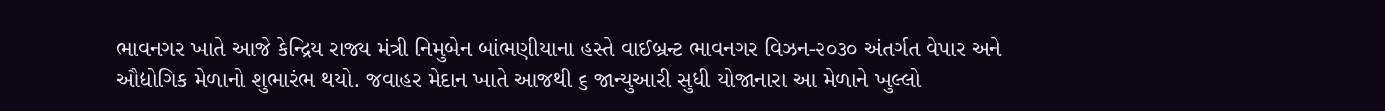ભાવનગર ખાતે આજે કેન્દ્રિય રાજ્ય મંત્રી નિમુબેન બાંભણીયાના હસ્તે વાઈબ્રન્ટ ભાવનગર વિઝન-૨૦૩૦ અંતર્ગત વેપાર અને ઔદ્યોગિક મેળાનો શુભારંભ થયો. જવાહર મેદાન ખાતે આજથી ૬ જાન્યુઆરી સુધી યોજાનારા આ મેળાને ખુલ્લો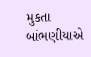મુકતા બાંભણીયાએ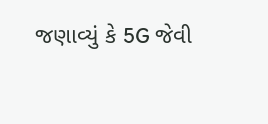જણાવ્યું કે 5G જેવી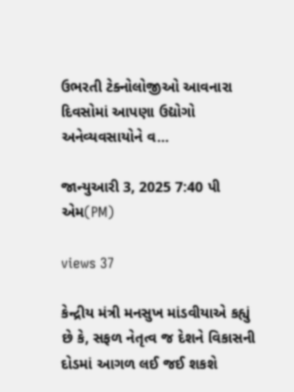ઉભરતી ટેક્નોલોજીઓ આવનારા દિવસોમાં આપણા ઉદ્યોગો અનેવ્યવસાયોને વ...

જાન્યુઆરી 3, 2025 7:40 પી એમ(PM)

views 37

કેન્દ્રીય મંત્રી મનસુખ માંડવીયાએ કહ્યું છે કે, સફળ નેતૃત્વ જ દેશને વિકાસની દોડમાં આગળ લઈ જઈ શકશે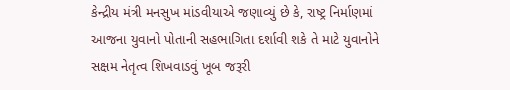કેન્દ્રીય મંત્રી મનસુખ માંડવીયાએ જણાવ્યું છે કે, રાષ્ટ્ર નિર્માણમાં આજના યુવાનો પોતાની સહભાગિતા દર્શાવી શકે તે માટે યુવાનોને સક્ષમ નેતૃત્વ શિખવાડવું ખૂબ જરૂરી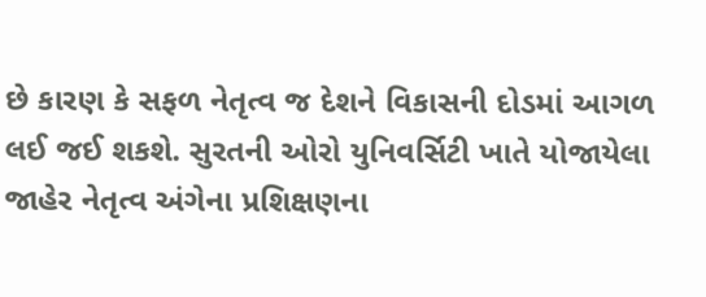છે કારણ કે સફળ નેતૃત્વ જ દેશને વિકાસની દોડમાં આગળ લઈ જઈ શકશે. સુરતની ઓરો યુનિવર્સિટી ખાતે યોજાયેલા જાહેર નેતૃત્વ અંગેના પ્રશિક્ષણના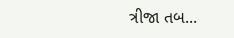ત્રીજા તબ...